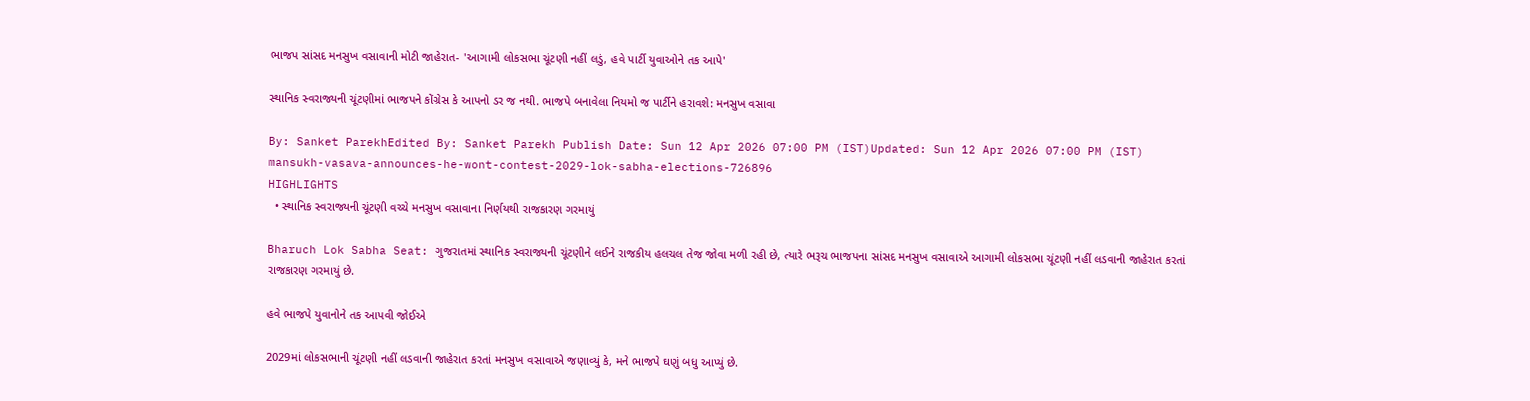ભાજપ સાંસદ મનસુખ વસાવાની મોટી જાહેરાત- 'આગામી લોકસભા ચૂંટણી નહીં લડું, હવે પાર્ટી યુવાઓને તક આપે'

સ્થાનિક સ્વરાજ્યની ચૂંટણીમાં ભાજપને કોંગ્રેસ કે આપનો ડર જ નથી. ભાજપે બનાવેલા નિયમો જ પાર્ટીને હરાવશે: મનસુખ વસાવા

By: Sanket ParekhEdited By: Sanket Parekh Publish Date: Sun 12 Apr 2026 07:00 PM (IST)Updated: Sun 12 Apr 2026 07:00 PM (IST)
mansukh-vasava-announces-he-wont-contest-2029-lok-sabha-elections-726896
HIGHLIGHTS
  • સ્થાનિક સ્વરાજ્યની ચૂંટણી વચ્ચે મનસુખ વસાવાના નિર્ણયથી રાજકારણ ગરમાયું

Bharuch Lok Sabha Seat: ગુજરાતમાં સ્થાનિક સ્વરાજ્યની ચૂંટણીને લઈને રાજકીય હલચલ તેજ જોવા મળી રહી છે, ત્યારે ભરૂચ ભાજપના સાંસદ મનસુખ વસાવાએ આગામી લોકસભા ચૂંટણી નહીં લડવાની જાહેરાત કરતાં રાજકારણ ગરમાયું છે.

હવે ભાજપે યુવાનોને તક આપવી જોઈએ

2029માં લોકસભાની ચૂંટણી નહીં લડવાની જાહેરાત કરતાં મનસુખ વસાવાએ જણાવ્યું કે, મને ભાજપે ઘણું બધુ આપ્યું છે.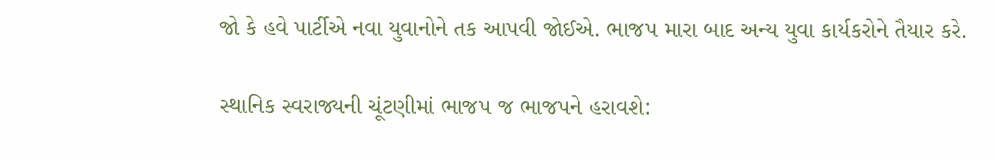જો કે હવે પાર્ટીએ નવા યુવાનોને તક આપવી જોઈએ. ભાજપ મારા બાદ અન્ય યુવા કાર્યકરોને તૈયાર કરે.

સ્થાનિક સ્વરાજ્યની ચૂંટણીમાં ભાજપ જ ભાજપને હરાવશે: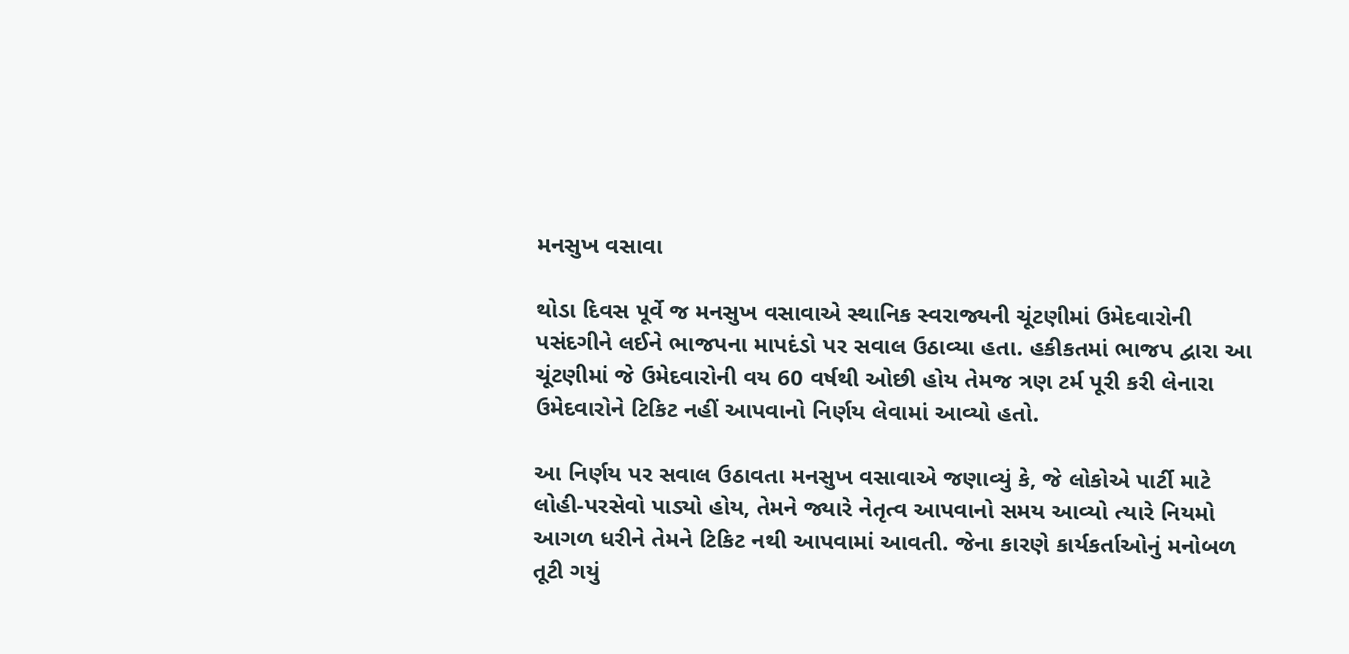મનસુખ વસાવા

થોડા દિવસ પૂર્વે જ મનસુખ વસાવાએ સ્થાનિક સ્વરાજ્યની ચૂંટણીમાં ઉમેદવારોની પસંદગીને લઈને ભાજપના માપદંડો પર સવાલ ઉઠાવ્યા હતા. હકીકતમાં ભાજપ દ્વારા આ ચૂંટણીમાં જે ઉમેદવારોની વય 60 વર્ષથી ઓછી હોય તેમજ ત્રણ ટર્મ પૂરી કરી લેનારા ઉમેદવારોને ટિકિટ નહીં આપવાનો નિર્ણય લેવામાં આવ્યો હતો.

આ નિર્ણય પર સવાલ ઉઠાવતા મનસુખ વસાવાએ જણાવ્યું કે, જે લોકોએ પાર્ટી માટે લોહી-પરસેવો પાડ્યો હોય, તેમને જ્યારે નેતૃત્વ આપવાનો સમય આવ્યો ત્યારે નિયમો આગળ ધરીને તેમને ટિકિટ નથી આપવામાં આવતી. જેના કારણે કાર્યકર્તાઓનું મનોબળ તૂટી ગયું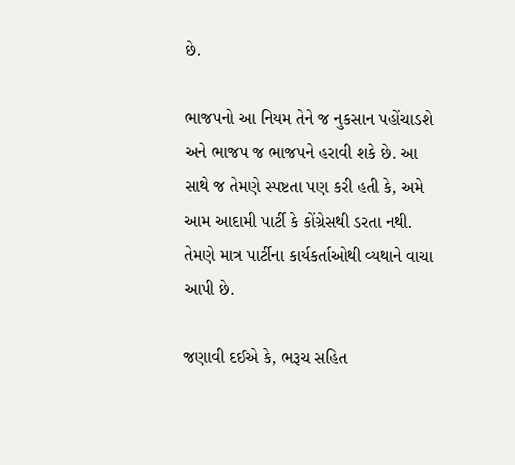છે.

ભાજપનો આ નિયમ તેને જ નુકસાન પહોંચાડશે અને ભાજપ જ ભાજપને હરાવી શકે છે. આ સાથે જ તેમણે સ્પષ્ટતા પણ કરી હતી કે, અમે આમ આદામી પાર્ટી કે કોંગ્રેસથી ડરતા નથી. તેમણે માત્ર પાર્ટીના કાર્યકર્તાઓથી વ્યથાને વાચા આપી છે.

જણાવી દઈએ કે, ભરૂચ સહિત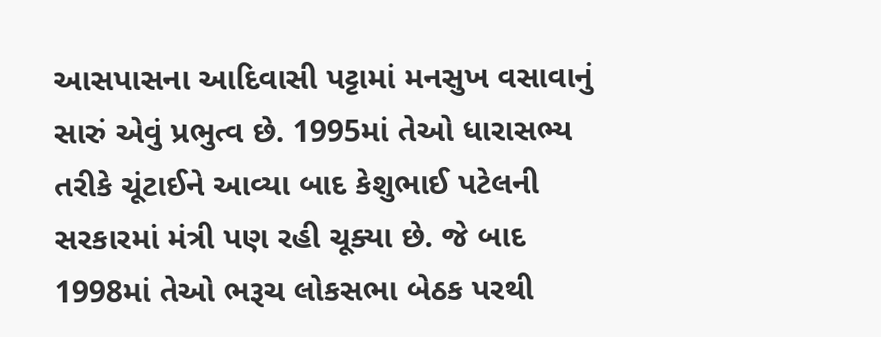આસપાસના આદિવાસી પટ્ટામાં મનસુખ વસાવાનું સારું એવું પ્રભુત્વ છે. 1995માં તેઓ ધારાસભ્ય તરીકે ચૂંટાઈને આવ્યા બાદ કેશુભાઈ પટેલની સરકારમાં મંત્રી પણ રહી ચૂક્યા છે. જે બાદ 1998માં તેઓ ભરૂચ લોકસભા બેઠક પરથી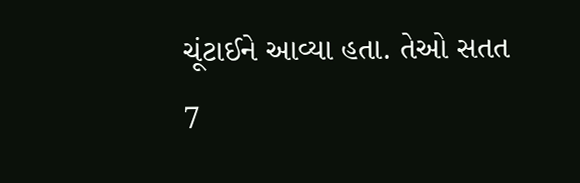ચૂંટાઈને આવ્યા હતા. તેઓ સતત 7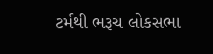ટર્મથી ભરૂચ લોકસભા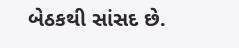બેઠકથી સાંસદ છે.